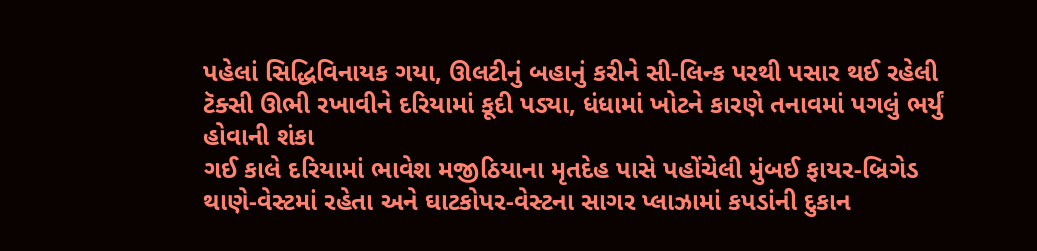પહેલાં સિદ્ધિવિનાયક ગયા, ઊલટીનું બહાનું કરીને સી-લિન્ક પરથી પસાર થઈ રહેલી ટૅક્સી ઊભી રખાવીને દરિયામાં કૂદી પડ્યા, ધંધામાં ખોટને કારણે તનાવમાં પગલું ભર્યું હોવાની શંકા
ગઈ કાલે દરિયામાં ભાવેશ મજીઠિયાના મૃતદેહ પાસે પહોંચેલી મુંબઈ ફાયર-બ્રિગેડ
થાણે-વેસ્ટમાં રહેતા અને ઘાટકોપર-વેસ્ટના સાગર પ્લાઝામાં કપડાંની દુકાન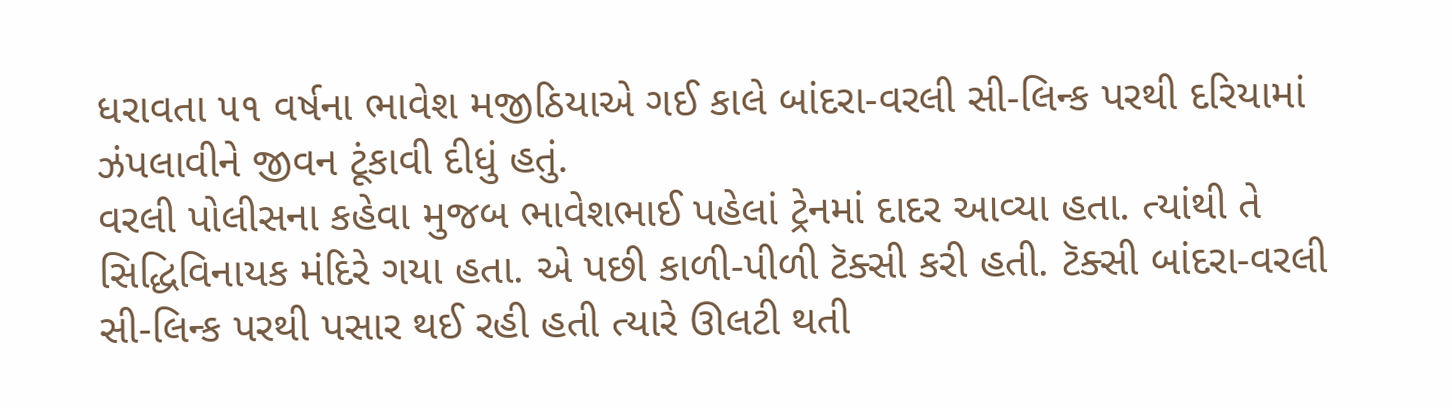ધરાવતા ૫૧ વર્ષના ભાવેશ મજીઠિયાએ ગઈ કાલે બાંદરા-વરલી સી-લિન્ક પરથી દરિયામાં ઝંપલાવીને જીવન ટૂંકાવી દીધું હતું.
વરલી પોલીસના કહેવા મુજબ ભાવેશભાઈ પહેલાં ટ્રેનમાં દાદર આવ્યા હતા. ત્યાંથી તે સિદ્ધિવિનાયક મંદિરે ગયા હતા. એ પછી કાળી-પીળી ટૅક્સી કરી હતી. ટૅક્સી બાંદરા-વરલી સી-લિન્ક પરથી પસાર થઈ રહી હતી ત્યારે ઊલટી થતી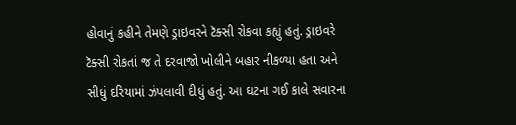હોવાનું કહીને તેમણે ડ્રાઇવરને ટૅક્સી રોકવા કહ્યું હતું. ડ્રાઇવરે ટૅક્સી રોકતાં જ તે દરવાજો ખોલીને બહાર નીકળ્યા હતા અને સીધું દરિયામાં ઝંપલાવી દીધું હતું. આ ઘટના ગઈ કાલે સવારના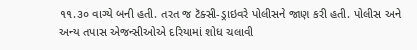૧૧.૩૦ વાગ્યે બની હતી. તરત જ ટૅક્સી-ડ્રાઇવરે પોલીસને જાણ કરી હતી. પોલીસ અને અન્ય તપાસ એજન્સીઓએ દરિયામાં શોધ ચલાવી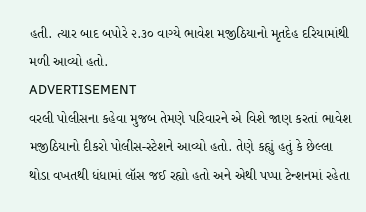હતી. ત્યાર બાદ બપોરે ૨.૩૦ વાગ્યે ભાવેશ મજીઠિયાનો મૃતદેહ દરિયામાંથી મળી આવ્યો હતો.
ADVERTISEMENT
વરલી પોલીસના કહેવા મુજબ તેમણે પરિવારને એ વિશે જાણ કરતાં ભાવેશ મજીઠિયાનો દીકરો પોલીસ-સ્ટેશને આવ્યો હતો. તેણે કહ્યું હતું કે છેલ્લા થોડા વખતથી ધંધામાં લૉસ જઈ રહ્યો હતો અને એથી પપ્પા ટેન્શનમાં રહેતા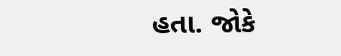હતા. જોકે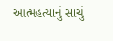આત્મહત્યાનું સાચું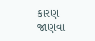કારણ જાણવા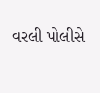વરલી પોલીસે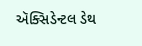ઍક્સિડેન્ટલ ડેથ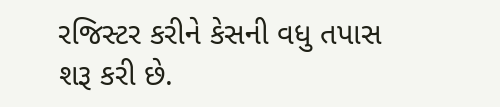રજિસ્ટર કરીને કેસની વધુ તપાસ શરૂ કરી છે.